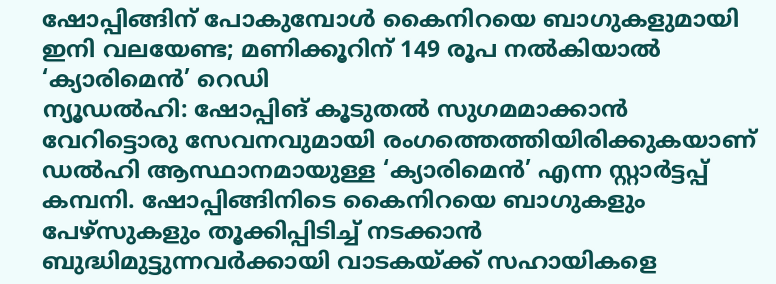ഷോപ്പിങ്ങിന് പോകുമ്പോൾ കൈനിറയെ ബാഗുകളുമായി ഇനി വലയേണ്ട; മണിക്കൂറിന് 149 രൂപ നൽകിയാൽ ‘ക്യാരിമെൻ’ റെഡി
ന്യൂഡൽഹി: ഷോപ്പിങ് കൂടുതൽ സുഗമമാക്കാൻ വേറിട്ടൊരു സേവനവുമായി രംഗത്തെത്തിയിരിക്കുകയാണ് ഡൽഹി ആസ്ഥാനമായുള്ള ‘ക്യാരിമെൻ’ എന്ന സ്റ്റാർട്ടപ്പ് കമ്പനി. ഷോപ്പിങ്ങിനിടെ കൈനിറയെ ബാഗുകളും പേഴ്സുകളും തൂക്കിപ്പിടിച്ച് നടക്കാൻ ബുദ്ധിമുട്ടുന്നവർക്കായി വാടകയ്ക്ക് സഹായികളെ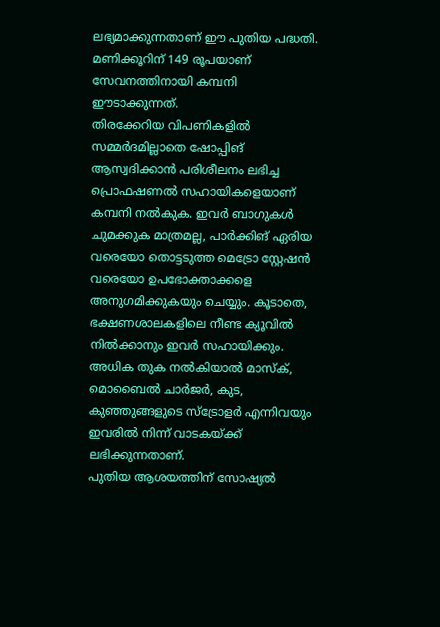ലഭ്യമാക്കുന്നതാണ് ഈ പുതിയ പദ്ധതി. മണിക്കൂറിന് 149 രൂപയാണ് സേവനത്തിനായി കമ്പനി ഈടാക്കുന്നത്.
തിരക്കേറിയ വിപണികളിൽ സമ്മർദമില്ലാതെ ഷോപ്പിങ് ആസ്വദിക്കാൻ പരിശീലനം ലഭിച്ച പ്രൊഫഷണൽ സഹായികളെയാണ് കമ്പനി നൽകുക. ഇവർ ബാഗുകൾ ചുമക്കുക മാത്രമല്ല, പാർക്കിങ് ഏരിയ വരെയോ തൊട്ടടുത്ത മെട്രോ സ്റ്റേഷൻ വരെയോ ഉപഭോക്താക്കളെ അനുഗമിക്കുകയും ചെയ്യും. കൂടാതെ, ഭക്ഷണശാലകളിലെ നീണ്ട ക്യൂവിൽ നിൽക്കാനും ഇവർ സഹായിക്കും. അധിക തുക നൽകിയാൽ മാസ്ക്, മൊബൈൽ ചാർജർ, കുട, കുഞ്ഞുങ്ങളുടെ സ്ട്രോളർ എന്നിവയും ഇവരിൽ നിന്ന് വാടകയ്ക്ക് ലഭിക്കുന്നതാണ്.
പുതിയ ആശയത്തിന് സോഷ്യൽ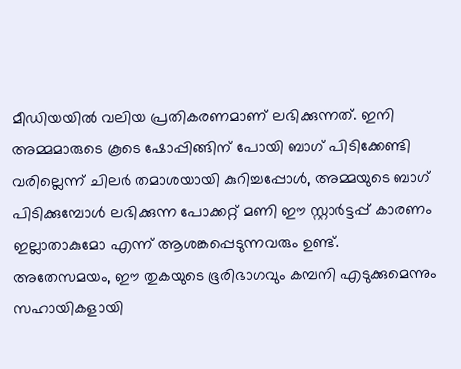മീഡിയയിൽ വലിയ പ്രതികരണമാണ് ലഭിക്കുന്നത്. ഇനി അമ്മമാരുടെ കൂടെ ഷോപ്പിങ്ങിന് പോയി ബാഗ് പിടിക്കേണ്ടി വരില്ലെന്ന് ചിലർ തമാശയായി കുറിച്ചപ്പോൾ, അമ്മയുടെ ബാഗ് പിടിക്കുമ്പോൾ ലഭിക്കുന്ന പോക്കറ്റ് മണി ഈ സ്റ്റാർട്ടപ്പ് കാരണം ഇല്ലാതാകുമോ എന്ന് ആശങ്കപ്പെടുന്നവരും ഉണ്ട്. അതേസമയം, ഈ തുകയുടെ ഭൂരിഭാഗവും കമ്പനി എടുക്കുമെന്നും സഹായികളായി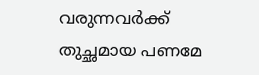വരുന്നവർക്ക് തുച്ഛമായ പണമേ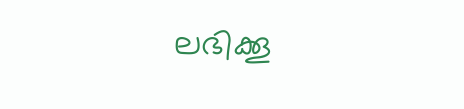ലഭിക്കൂ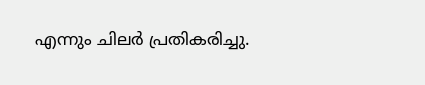എന്നും ചിലർ പ്രതികരിച്ചു.